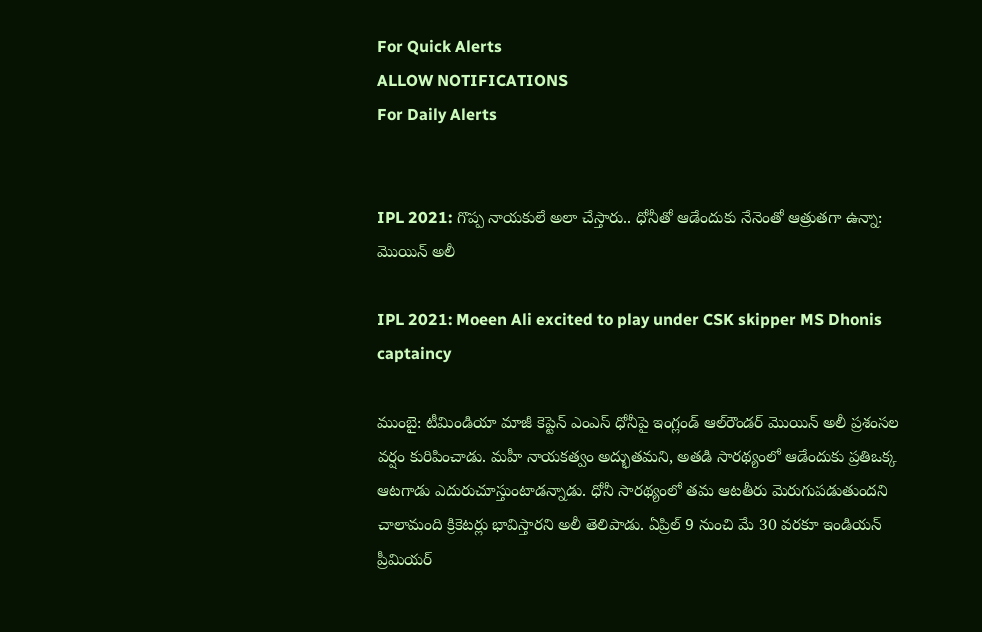For Quick Alerts
ALLOW NOTIFICATIONS
For Daily Alerts


IPL 2021: గొప్ప నాయకులే అలా చేస్తారు.. ధోనీతో ఆడేందుకు నేనెంతో ఆత్రుతగా ఉన్నా: మొయిన్‌ అలీ

IPL 2021: Moeen Ali excited to play under CSK skipper MS Dhonis captaincy

ముంబై: టీమిండియా మాజీ కెప్టెన్ ఎంఎస్ ధోనీపై ఇంగ్లండ్ ఆల్‌రౌండర్‌ మొయిన్‌ అలీ ప్రశంసల వర్షం కురిపించాడు. మహీ నాయకత్వం అద్భుతమని, అతడి సారథ్యంలో ఆడేందుకు ప్రతిఒక్క ఆటగాడు ఎదురుచూస్తుంటాడన్నాడు. ధోనీ సారథ్యంలో తమ ఆటతీరు మెరుగుపడుతుందని చాలామంది క్రికెటర్లు భావిస్తారని అలీ తెలిపాడు. ఏప్రిల్ 9 నుంచి మే 30 వరకూ ఇండియన్ ప్రీమియర్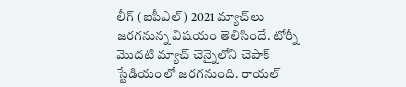లీగ్ (ఐపీఎల్) 2021 మ్యాచ్‌లు జరగనున్న విషయం తెలిసిందే. టోర్నీ మొదటి మ్యాచ్‌ చెన్నైలోని చెపాక్ స్టేడియంలో జరగనుంది. రాయల్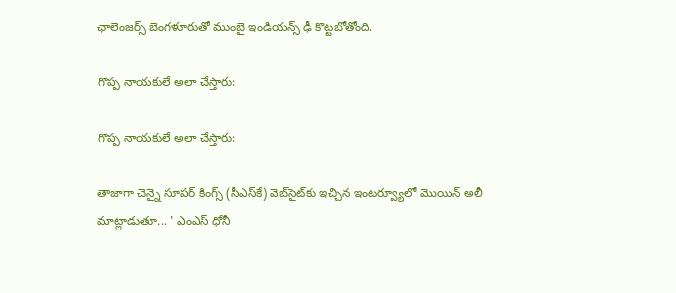ఛాలెంజర్స్ బెంగళూరుతో ముంబై ఇండియన్స్ ఢీ కొట్టబోతోంది.

గొప్ప నాయకులే అలా చేస్తారు:

గొప్ప నాయకులే అలా చేస్తారు:

తాజాగా చెన్నై సూపర్ కింగ్స్ (సీఎస్‌కే) వెబ్‌సైట్‌కు ఇచ్చిన ఇంటర్వ్యూలో మొయిన్‌ అలీ మాట్లాడుతూ... ' ఎంఎస్ ధోనీ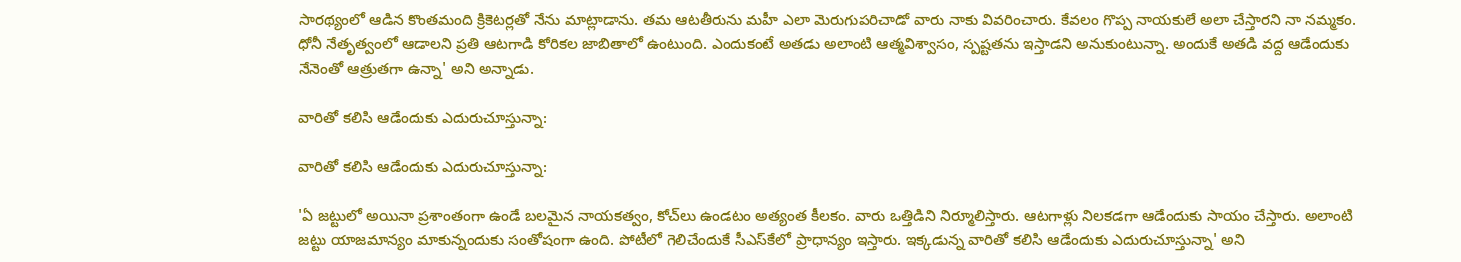సారథ్యంలో ఆడిన కొంతమంది క్రికెటర్లతో నేను మాట్లాడాను. తమ ఆటతీరును మహీ ఎలా మెరుగుపరిచాడో వారు నాకు వివరించారు. కేవలం గొప్ప నాయకులే అలా చేస్తారని నా నమ్మకం. ధోనీ నేతృత్వంలో ఆడాలని ప్రతి ఆటగాడి కోరికల జాబితాలో ఉంటుంది. ఎందుకంటే అతడు అలాంటి ఆత్మవిశ్వాసం, స్పష్టతను ఇస్తాడని అనుకుంటున్నా. అందుకే అతడి వద్ద ఆడేందుకు నేనెంతో ఆత్రుతగా ఉన్నా' అని అన్నాడు.

వారితో కలిసి ఆడేందుకు ఎదురుచూస్తున్నా:

వారితో కలిసి ఆడేందుకు ఎదురుచూస్తున్నా:

'ఏ జట్టులో అయినా ప్రశాంతంగా ఉండే బలమైన నాయకత్వం, కోచ్‌లు ఉండటం అత్యంత కీలకం. వారు ఒత్తిడిని నిర్మూలిస్తారు. ఆటగాళ్లు నిలకడగా ఆడేందుకు సాయం చేస్తారు. అలాంటి జట్టు యాజమాన్యం మాకున్నందుకు సంతోషంగా ఉంది. పోటీలో గెలిచేందుకే సీఎస్‌కేలో ప్రాధాన్యం ఇస్తారు. ఇక్కడున్న వారితో కలిసి ఆడేందుకు ఎదురుచూస్తున్నా' అని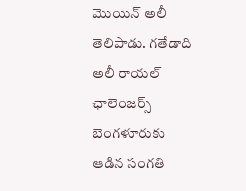మొయిన్‌ అలీ తెలిపాడు. గతేడాది అలీ రాయల్ ఛాలెంజర్స్ బెంగళూరుకు ఆడిన సంగతి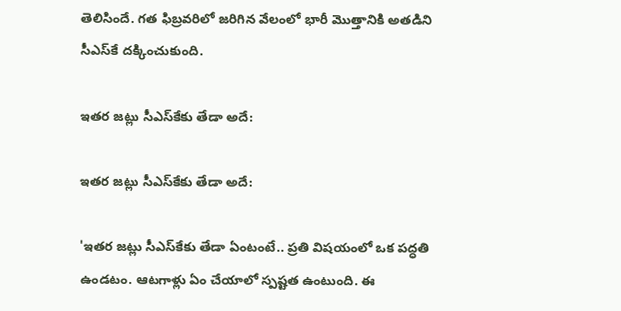తెలిసిందే. గత ఫిబ్రవరిలో జరిగిన వేలంలో భారీ మొత్తానికి అతడిని సీఎస్‌కే దక్కించుకుంది.

ఇతర జట్లు సీఎస్‌కేకు తేడా అదే:

ఇతర జట్లు సీఎస్‌కేకు తేడా అదే:

'ఇతర జట్లు సీఎస్‌కేకు తేడా ఏంటంటే.. ప్రతి విషయంలో ఒక పద్ధతి ఉండటం. ఆటగాళ్లు ఏం చేయాలో స్పష్టత ఉంటుంది. ఈ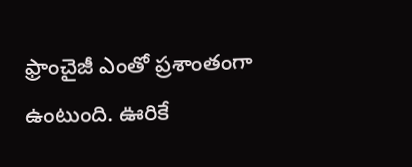ఫ్రాంచైజీ ఎంతో ప్రశాంతంగా ఉంటుంది. ఊరికే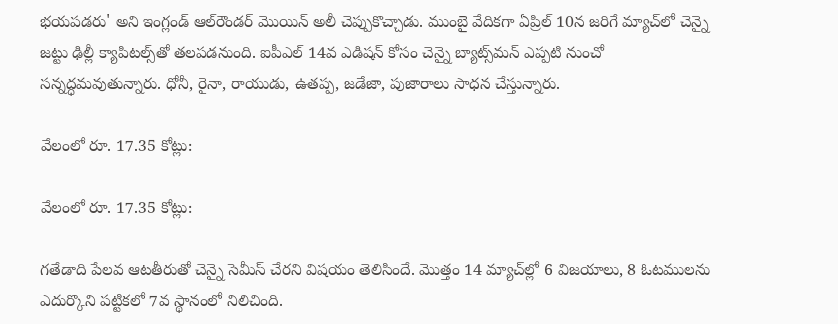భయపడరు' అని ఇంగ్లండ్ ఆల్‌రౌండర్‌ మొయిన్‌ అలీ చెప్పుకొచ్చాడు. ముంబై వేదికగా ఏప్రిల్‌ 10న జరిగే మ్యాచ్‌లో చెన్నై జట్టు ఢిల్లీ క్యాపిటల్స్‌తో తలపడనుంది. ఐపీఎల్‌ 14వ ఎడిషన్‌ కోసం చెన్నై బ్యాట్స్‌మన్‌ ఎప్పటి నుంచో సన్నద్ధమవుతున్నారు. ధోనీ, రైనా, రాయుడు, ఉతప్ప, జడేజా, పుజారాలు సాధన చేస్తున్నారు.

వేలంలో రూ. 17.35 కోట్లు:

వేలంలో రూ. 17.35 కోట్లు:

గతేడాది పేలవ ఆటతీరుతో చెన్నై సెమీస్ చేరని విషయం తెలిసిందే. మొత్తం 14 మ్యాచ్‌ల్లో 6 విజయాలు, 8 ఓటములను ఎదుర్కొని పట్టికలో 7వ స్థానంలో నిలిచింది.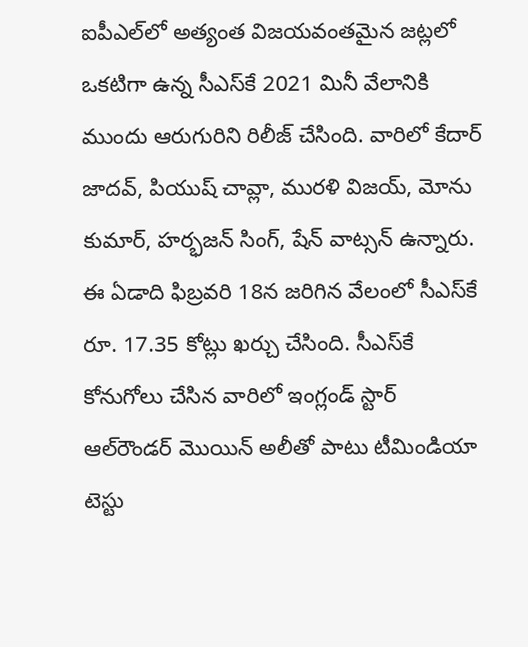ఐపీఎల్‌లో అత్యంత విజయవంతమైన జట్లలో ఒకటిగా ఉన్న సీఎస్‌కే 2021 మినీ వేలానికి ముందు ఆరుగురిని రిలీజ్‌ చేసింది. వారిలో కేదార్‌ జాదవ్‌, పియుష్‌ చావ్లా, మురళి విజయ్‌, మోను కుమార్‌, హర్భజన్‌ సింగ్‌, షేన్‌ వాట్సన్‌ ఉన్నారు. ఈ ఏడాది ఫిబ్రవరి 18న జరిగిన వేలంలో సీఎస్‌కే రూ. 17.35 కోట్లు ఖర్చు చేసింది. సీఎస్‌కే కోనుగోలు చేసిన వారిలో ఇంగ్లండ్‌ స్టార్ ఆల్‌రౌండర్‌ మొయిన్‌ అలీతో పాటు టీమిండియా టెస్టు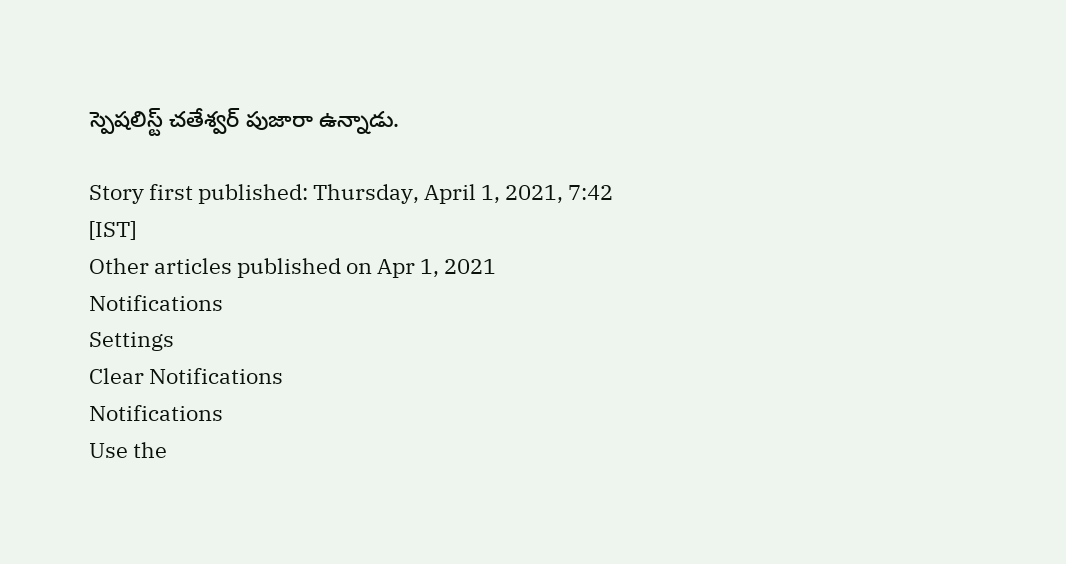స్పెషలిస్ట్‌ చతేశ్వర్‌ పుజారా ఉన్నాడు.

Story first published: Thursday, April 1, 2021, 7:42 [IST]
Other articles published on Apr 1, 2021
Notifications
Settings
Clear Notifications
Notifications
Use the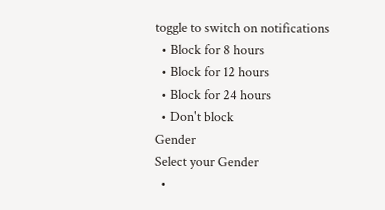toggle to switch on notifications
  • Block for 8 hours
  • Block for 12 hours
  • Block for 24 hours
  • Don't block
Gender
Select your Gender
  •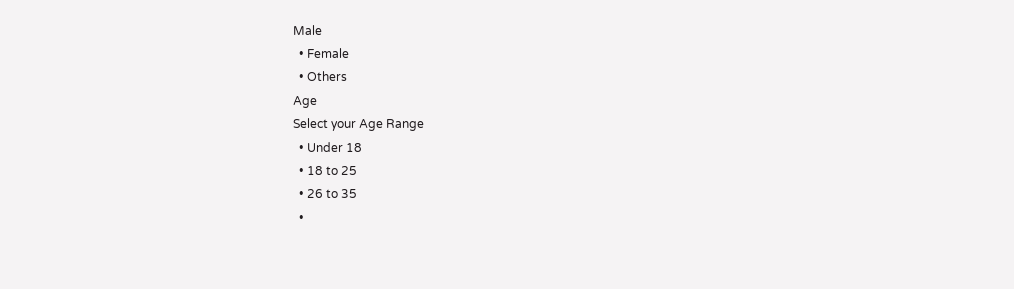Male
  • Female
  • Others
Age
Select your Age Range
  • Under 18
  • 18 to 25
  • 26 to 35
  •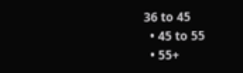36 to 45
  • 45 to 55
  • 55+